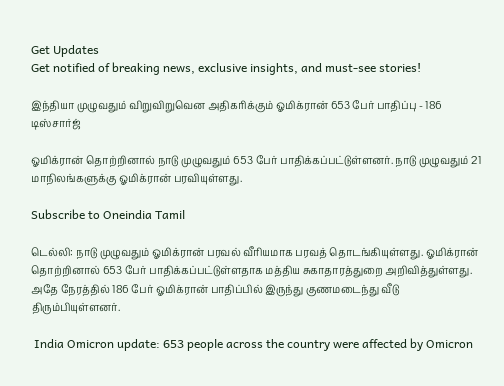Get Updates
Get notified of breaking news, exclusive insights, and must-see stories!

இந்தியா முழுவதும் விறுவிறுவென அதிகரிக்கும் ஓமிக்ரான் 653 பேர் பாதிப்பு - 186 டிஸ்சார்ஜ்

ஓமிக்ரான் தொற்றினால் நாடு முழுவதும் 653 பேர் பாதிக்கப்பட்டுள்ளனர். நாடு முழுவதும் 21 மாநிலங்களுக்கு ஓமிக்ரான் பரவியுள்ளது.

Subscribe to Oneindia Tamil

டெல்லி: நாடு முழுவதும் ஓமிக்ரான் பரவல் வீரியமாக பரவத் தொடங்கியுள்ளது. ஓமிக்ரான் தொற்றினால் 653 பேர் பாதிக்கப்பட்டுள்ளதாக மத்திய சுகாதாரத்துறை அறிவித்துள்ளது. அதே நேரத்தில் 186 பேர் ஓமிக்ரான் பாதிப்பில் இருந்து குணமடைந்து வீடு திரும்பியுள்ளனர்.

 India Omicron update: 653 people across the country were affected by Omicron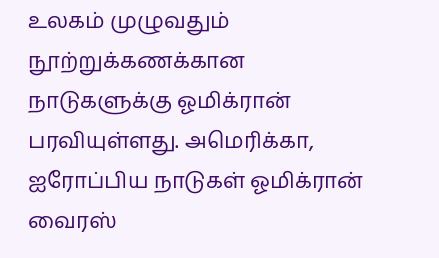உலகம் முழுவதும் நூற்றுக்கணக்கான நாடுகளுக்கு ஓமிக்ரான் பரவியுள்ளது. அமெரிக்கா, ஐரோப்பிய நாடுகள் ஓமிக்ரான் வைரஸ்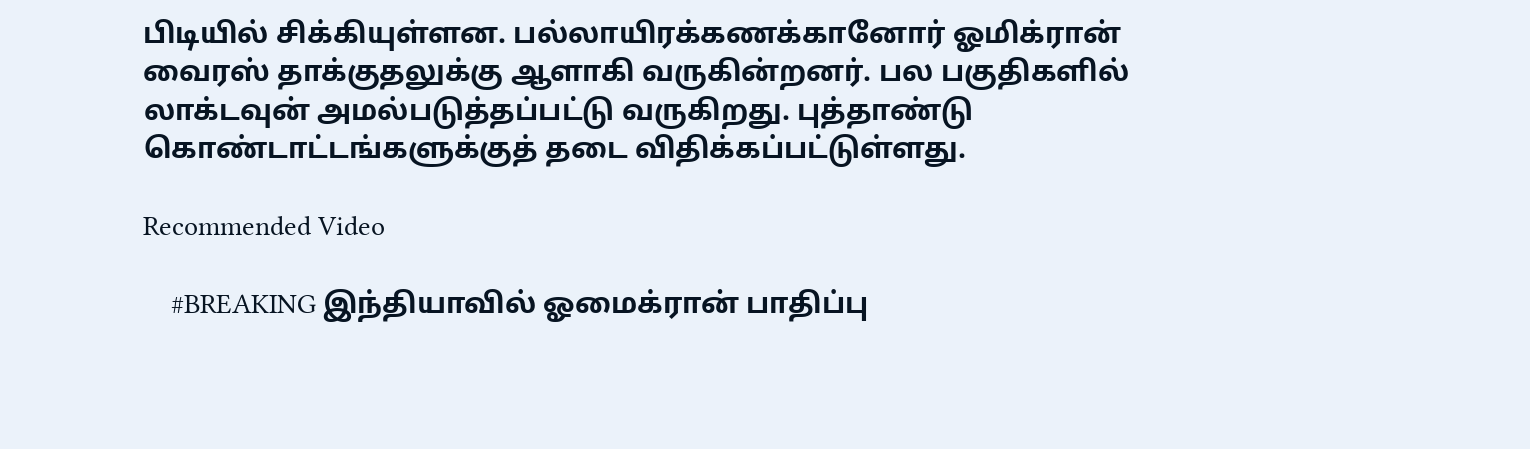பிடியில் சிக்கியுள்ளன. பல்லாயிரக்கணக்கானோர் ஓமிக்ரான் வைரஸ் தாக்குதலுக்கு ஆளாகி வருகின்றனர். பல பகுதிகளில் லாக்டவுன் அமல்படுத்தப்பட்டு வருகிறது. புத்தாண்டு கொண்டாட்டங்களுக்குத் தடை விதிக்கப்பட்டுள்ளது.

Recommended Video

    #BREAKING இந்தியாவில் ஓமைக்ரான் பாதிப்பு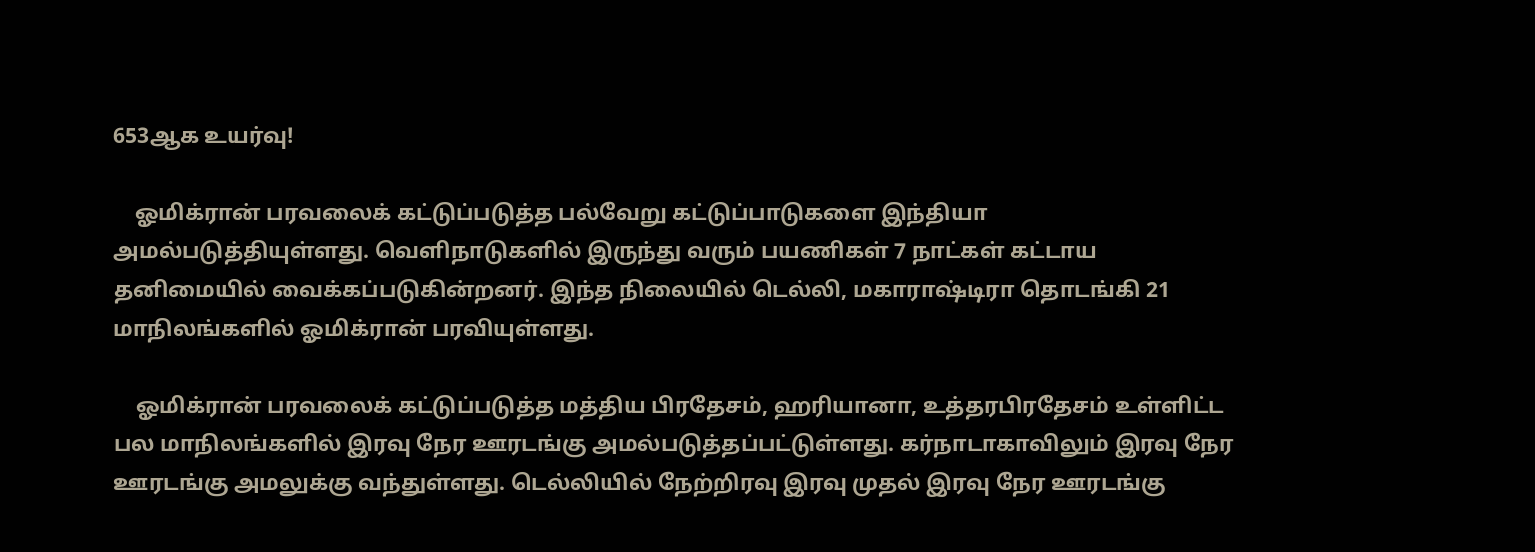653ஆக உயர்வு!

    ஓமிக்ரான் பரவலைக் கட்டுப்படுத்த பல்வேறு கட்டுப்பாடுகளை இந்தியா அமல்படுத்தியுள்ளது. வெளிநாடுகளில் இருந்து வரும் பயணிகள் 7 நாட்கள் கட்டாய தனிமையில் வைக்கப்படுகின்றனர். இந்த நிலையில் டெல்லி, மகாராஷ்டிரா தொடங்கி 21 மாநிலங்களில் ஓமிக்ரான் பரவியுள்ளது.

    ஓமிக்ரான் பரவலைக் கட்டுப்படுத்த மத்திய பிரதேசம், ஹரியானா, உத்தரபிரதேசம் உள்ளிட்ட பல மாநிலங்களில் இரவு நேர ஊரடங்கு அமல்படுத்தப்பட்டுள்ளது. கர்நாடாகாவிலும் இரவு நேர ஊரடங்கு அமலுக்கு வந்துள்ளது. டெல்லியில் நேற்றிரவு இரவு முதல் இரவு நேர ஊரடங்கு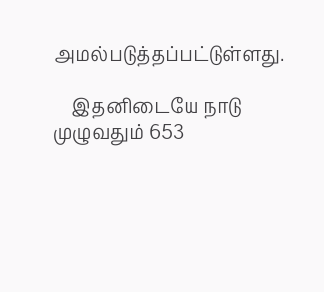அமல்படுத்தப்பட்டுள்ளது.

    இதனிடையே நாடு முழுவதும் 653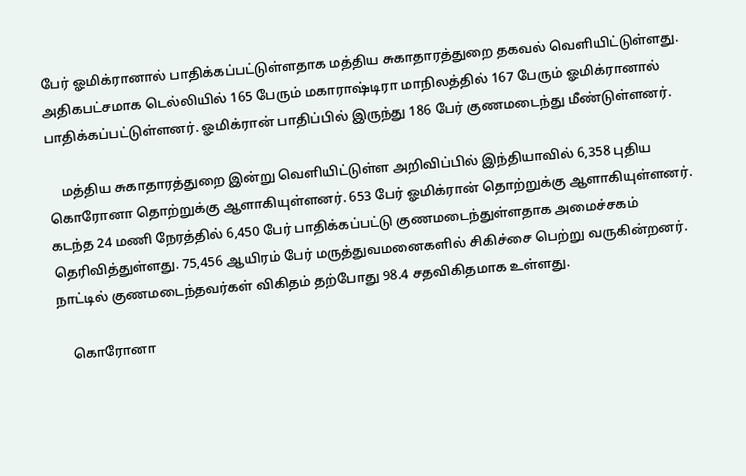பேர் ஓமிக்ரானால் பாதிக்கப்பட்டுள்ளதாக மத்திய சுகாதாரத்துறை தகவல் வெளியிட்டுள்ளது. அதிகபட்சமாக டெல்லியில் 165 பேரும் மகாராஷ்டிரா மாநிலத்தில் 167 பேரும் ஓமிக்ரானால் பாதிக்கப்பட்டுள்ளனர். ஓமிக்ரான் பாதிப்பில் இருந்து 186 பேர் குணமடைந்து மீண்டுள்ளனர்.

    மத்திய சுகாதாரத்துறை இன்று வெளியிட்டுள்ள அறிவிப்பில் இந்தியாவில் 6,358 புதிய கொரோனா தொற்றுக்கு ஆளாகியுள்ளனர். 653 பேர் ஓமிக்ரான் தொற்றுக்கு ஆளாகியுள்ளனர். கடந்த 24 மணி நேரத்தில் 6,450 பேர் பாதிக்கப்பட்டு குணமடைந்துள்ளதாக அமைச்சகம் தெரிவித்துள்ளது. 75,456 ஆயிரம் பேர் மருத்துவமனைகளில் சிகிச்சை பெற்று வருகின்றனர். நாட்டில் குணமடைந்தவர்கள் விகிதம் தற்போது 98.4 சதவிகிதமாக உள்ளது.

    கொரோனா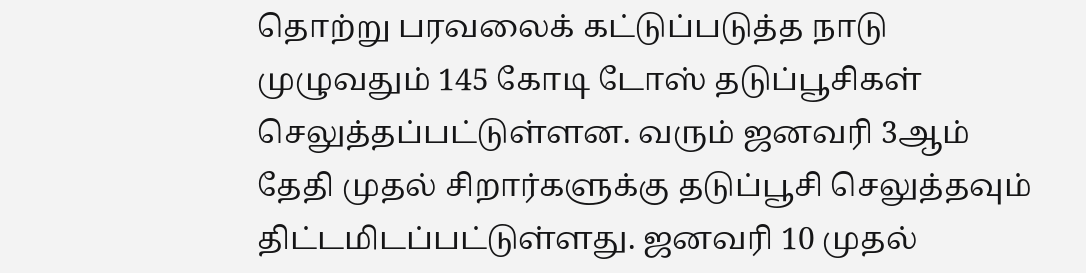தொற்று பரவலைக் கட்டுப்படுத்த நாடு முழுவதும் 145 கோடி டோஸ் தடுப்பூசிகள் செலுத்தப்பட்டுள்ளன. வரும் ஜனவரி 3ஆம் தேதி முதல் சிறார்களுக்கு தடுப்பூசி செலுத்தவும் திட்டமிடப்பட்டுள்ளது. ஜனவரி 10 முதல்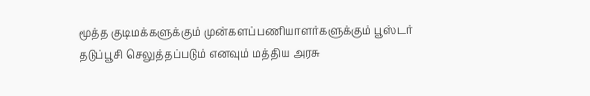மூத்த குடிமக்களுக்கும் முன்களப்பணியாளர்களுக்கும் பூஸ்டர் தடுப்பூசி செலுத்தப்படும் எனவும் மத்திய அரசு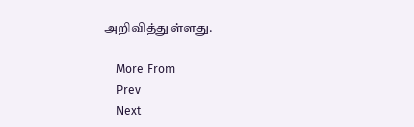அறிவித்துள்ளது.

    More From
    Prev
    Next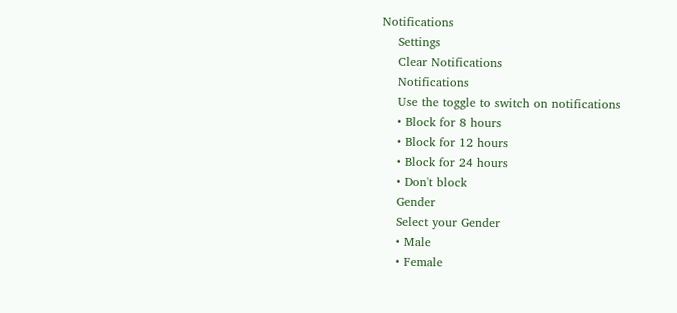Notifications
    Settings
    Clear Notifications
    Notifications
    Use the toggle to switch on notifications
    • Block for 8 hours
    • Block for 12 hours
    • Block for 24 hours
    • Don't block
    Gender
    Select your Gender
    • Male
    • Female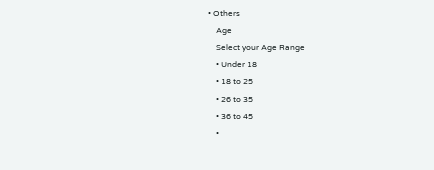• Others
    Age
    Select your Age Range
    • Under 18
    • 18 to 25
    • 26 to 35
    • 36 to 45
    •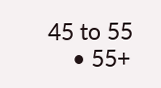45 to 55
    • 55+